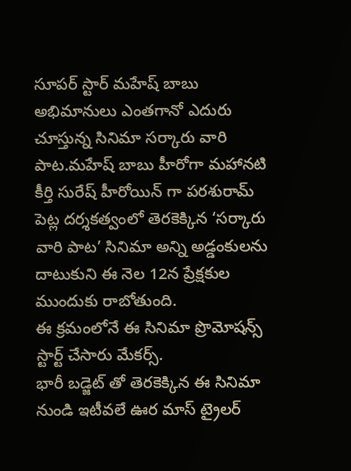సూపర్ స్టార్ మహేష్ బాబు అభిమానులు ఎంతగానో ఎదురు చూస్తున్న సినిమా సర్కారు వారి పాట.మహేష్ బాబు హీరోగా మహానటి కీర్తి సురేష్ హీరోయిన్ గా పరశురామ్ పెట్ల దర్శకత్వంలో తెరకెక్కిన ‘సర్కారు వారి పాట’ సినిమా అన్ని అడ్డంకులను దాటుకుని ఈ నెల 12న ప్రేక్షకుల ముందుకు రాబోతుంది.
ఈ క్రమంలోనే ఈ సినిమా ప్రొమోషన్స్ స్టార్ట్ చేసారు మేకర్స్.
భారీ బడ్జెట్ తో తెరకెక్కిన ఈ సినిమా నుండి ఇటీవలే ఊర మాస్ ట్రైలర్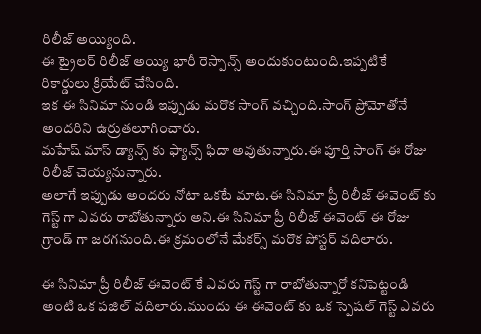రిలీజ్ అయ్యింది.
ఈ ట్రైలర్ రిలీజ్ అయ్యి భారీ రెస్పాన్స్ అందుకుంటుంది.ఇప్పటికే రికార్డులు క్రియేట్ చేసింది.
ఇక ఈ సినిమా నుండి ఇప్పుడు మరొక సాంగ్ వచ్చింది.సాంగ్ ప్రోమోతోనే అందరిని ఉర్రుతలూగించారు.
మహేష్ మాస్ డ్యాన్స్ కు ఫ్యాన్స్ ఫిదా అవుతున్నారు.ఈ పూర్తి సాంగ్ ఈ రోజు రిలీజ్ చెయ్యనున్నారు.
అలాగే ఇప్పుడు అందరు నోటా ఒకటే మాట.ఈ సినిమా ప్రీ రిలీజ్ ఈవెంట్ కు గెస్ట్ గా ఎవరు రాబోతున్నారు అని.ఈ సినిమా ప్రీ రిలీజ్ ఈవెంట్ ఈ రోజు గ్రాండ్ గా జరగనుంది.ఈ క్రమంలోనే మేకర్స్ మరొక పోస్టర్ వదిలారు.

ఈ సినిమా ప్రీ రిలీజ్ ఈవెంట్ కే ఎవరు గెస్ట్ గా రాబోతున్నారో కనిపెట్టండి అంటి ఒక పజిల్ వదిలారు.ముందు ఈ ఈవెంట్ కు ఒక స్పెషల్ గెస్ట్ ఎవరు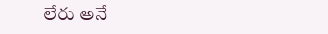లేరు అనే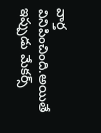వార్త వినిపించింది.అయితే ఇప్పుడు మేకర్స్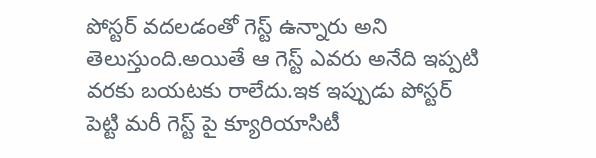పోస్టర్ వదలడంతో గెస్ట్ ఉన్నారు అని తెలుస్తుంది.అయితే ఆ గెస్ట్ ఎవరు అనేది ఇప్పటి వరకు బయటకు రాలేదు.ఇక ఇప్పుడు పోస్టర్ పెట్టి మరీ గెస్ట్ పై క్యూరియాసిటీ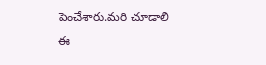పెంచేశారు.మరి చూడాలి ఈ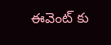ఈవెంట్ కు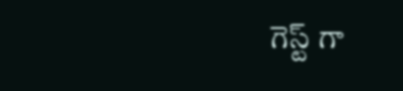గెస్ట్ గా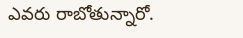ఎవరు రాబోతున్నారో.